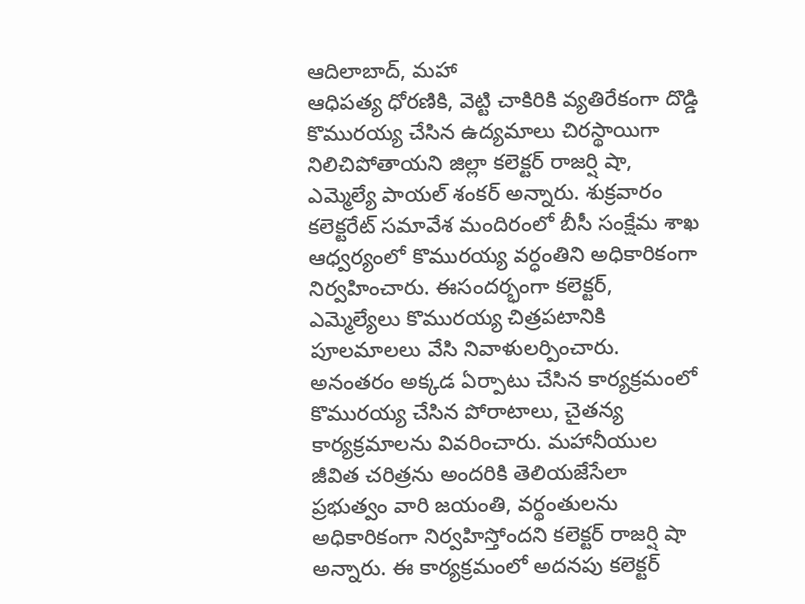ఆదిలాబాద్, మహా
ఆధిపత్య ధోరణికి, వెట్టి చాకిరికి వ్యతిరేకంగా దొడ్డి కొమురయ్య చేసిన ఉద్యమాలు చిరస్థాయిగా నిలిచిపోతాయని జిల్లా కలెక్టర్ రాజర్షి షా, ఎమ్మెల్యే పాయల్ శంకర్ అన్నారు. శుక్రవారం కలెక్టరేట్ సమావేశ మందిరంలో బీసీ సంక్షేమ శాఖ ఆధ్వర్యంలో కొమురయ్య వర్ధంతిని అధికారికంగా నిర్వహించారు. ఈసందర్భంగా కలెక్టర్, ఎమ్మెల్యేలు కొమురయ్య చిత్రపటానికి పూలమాలలు వేసి నివాళులర్పించారు. అనంతరం అక్కడ ఏర్పాటు చేసిన కార్యక్రమంలో కొమురయ్య చేసిన పోరాటాలు, చైతన్య కార్యక్రమాలను వివరించారు. మహానీయుల జీవిత చరిత్రను అందరికి తెలియజేసేలా ప్రభుత్వం వారి జయంతి, వర్థంతులను అధికారికంగా నిర్వహిస్తోందని కలెక్టర్ రాజర్షి షా అన్నారు. ఈ కార్యక్రమంలో అదనపు కలెక్టర్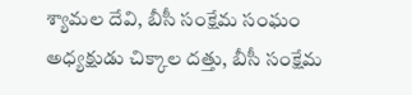శ్యామల దేవి, బీసీ సంక్షేమ సంఘం అధ్యక్షుడు చిక్కాల దత్తు, బీసీ సంక్షేమ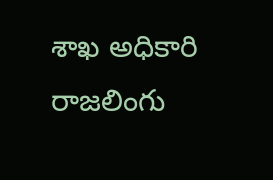శాఖ అధికారి రాజలింగు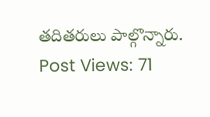తదితరులు పాల్గొన్నారు.
Post Views: 71